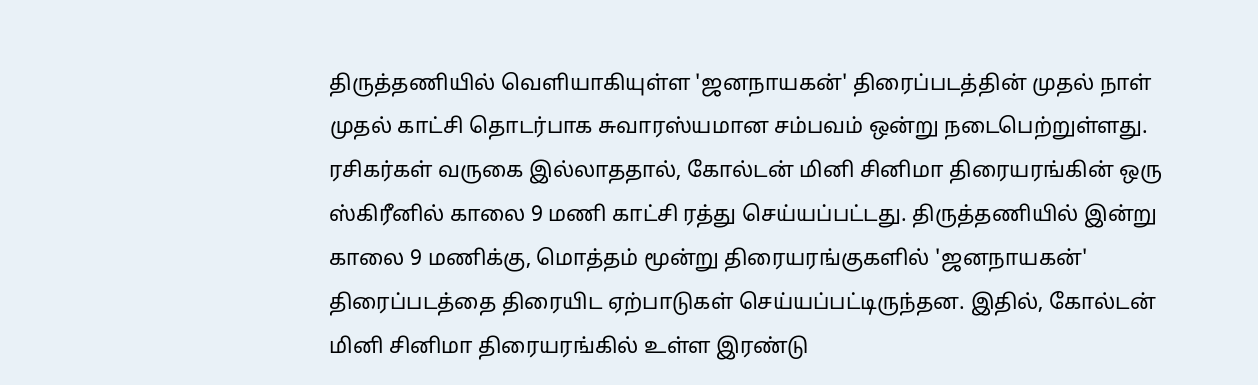திருத்தணியில் வெளியாகியுள்ள 'ஜனநாயகன்' திரைப்படத்தின் முதல் நாள் முதல் காட்சி தொடர்பாக சுவாரஸ்யமான சம்பவம் ஒன்று நடைபெற்றுள்ளது. ரசிகர்கள் வருகை இல்லாததால், கோல்டன் மினி சினிமா திரையரங்கின் ஒரு ஸ்கிரீனில் காலை 9 மணி காட்சி ரத்து செய்யப்பட்டது. திருத்தணியில் இன்று காலை 9 மணிக்கு, மொத்தம் மூன்று திரையரங்குகளில் 'ஜனநாயகன்' திரைப்படத்தை திரையிட ஏற்பாடுகள் செய்யப்பட்டிருந்தன. இதில், கோல்டன் மினி சினிமா திரையரங்கில் உள்ள இரண்டு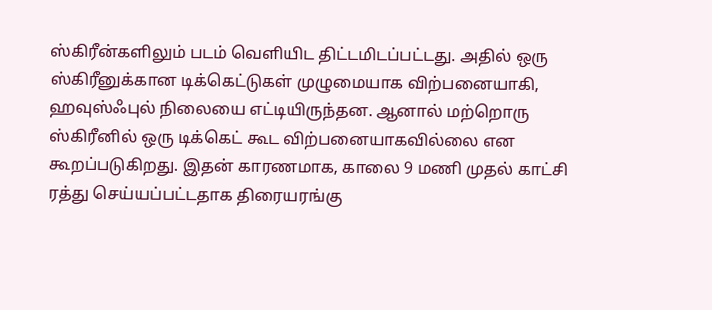ஸ்கிரீன்களிலும் படம் வெளியிட திட்டமிடப்பட்டது. அதில் ஒரு ஸ்கிரீனுக்கான டிக்கெட்டுகள் முழுமையாக விற்பனையாகி, ஹவுஸ்ஃபுல் நிலையை எட்டியிருந்தன. ஆனால் மற்றொரு ஸ்கிரீனில் ஒரு டிக்கெட் கூட விற்பனையாகவில்லை என கூறப்படுகிறது. இதன் காரணமாக, காலை 9 மணி முதல் காட்சி ரத்து செய்யப்பட்டதாக திரையரங்கு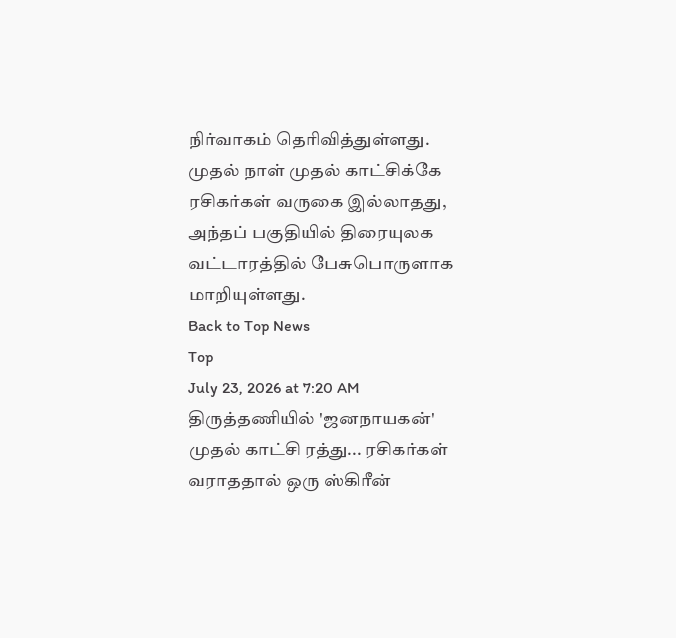நிர்வாகம் தெரிவித்துள்ளது. முதல் நாள் முதல் காட்சிக்கே ரசிகர்கள் வருகை இல்லாதது, அந்தப் பகுதியில் திரையுலக வட்டாரத்தில் பேசுபொருளாக மாறியுள்ளது.
Back to Top News
Top
July 23, 2026 at 7:20 AM
திருத்தணியில் 'ஜனநாயகன்' முதல் காட்சி ரத்து... ரசிகர்கள் வராததால் ஒரு ஸ்கிரீன்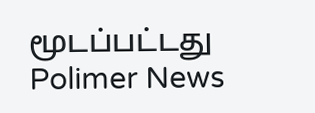மூடப்பட்டது
Polimer News